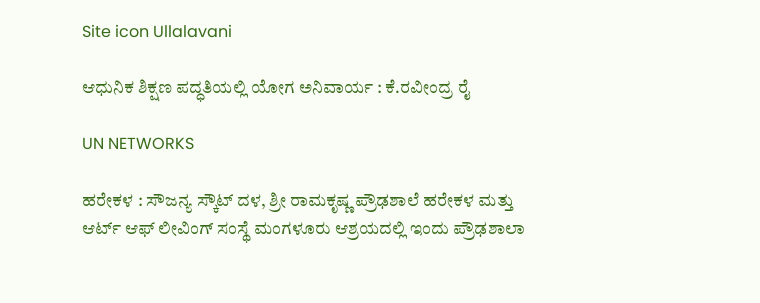Site icon Ullalavani

ಆಧುನಿಕ ಶಿಕ್ಷಣ ಪದ್ಧತಿಯಲ್ಲಿ ಯೋಗ ಅನಿವಾರ್ಯ : ಕೆ.ರವೀಂದ್ರ ರೈ

UN NETWORKS

ಹರೇಕಳ : ಸೌಜನ್ಯ ಸ್ಕೌಟ್ ದಳ, ಶ್ರೀ ರಾಮಕೃಷ್ಣ ಪ್ರೌಢಶಾಲೆ ಹರೇಕಳ ಮತ್ತು ಆರ್ಟ್ ಆಫ್ ಲೀವಿಂಗ್ ಸಂಸ್ಥೆ ಮಂಗಳೂರು ಆಶ್ರಯದಲ್ಲಿ ಇಂದು ಪ್ರೌಢಶಾಲಾ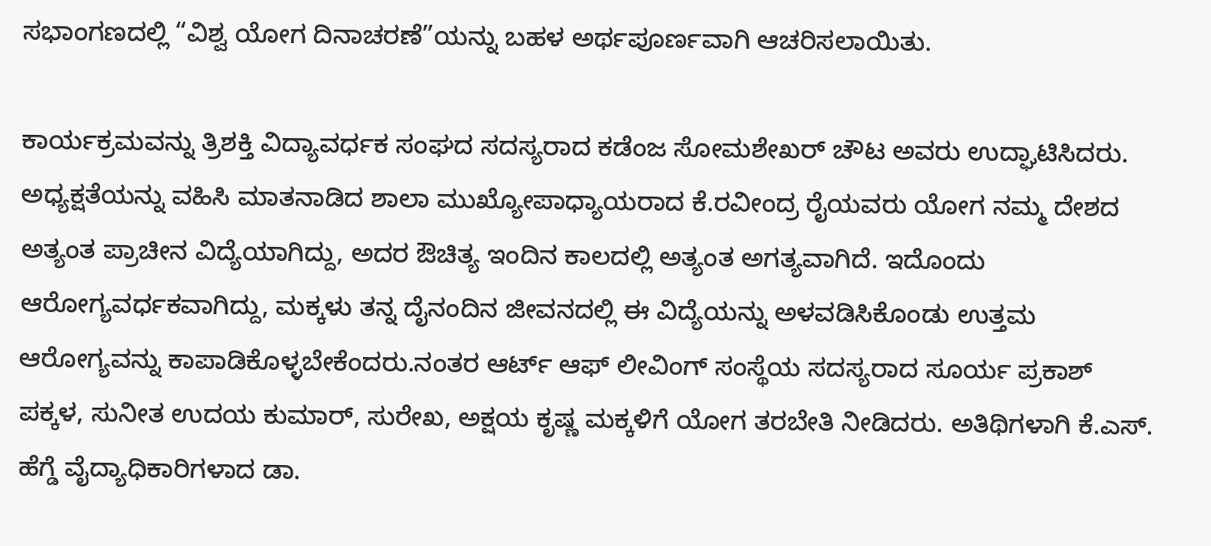ಸಭಾಂಗಣದಲ್ಲಿ “ವಿಶ್ವ ಯೋಗ ದಿನಾಚರಣೆ”ಯನ್ನು ಬಹಳ ಅರ್ಥಪೂರ್ಣವಾಗಿ ಆಚರಿಸಲಾಯಿತು.

ಕಾರ್ಯಕ್ರಮವನ್ನು ತ್ರಿಶಕ್ತಿ ವಿದ್ಯಾವರ್ಧಕ ಸಂಘದ ಸದಸ್ಯರಾದ ಕಡೆಂಜ ಸೋಮಶೇಖರ್ ಚೌಟ ಅವರು ಉದ್ಘಾಟಿಸಿದರು. ಅಧ್ಯಕ್ಷತೆಯನ್ನು ವಹಿಸಿ ಮಾತನಾಡಿದ ಶಾಲಾ ಮುಖ್ಯೋಪಾಧ್ಯಾಯರಾದ ಕೆ.ರವೀಂದ್ರ ರೈಯವರು ಯೋಗ ನಮ್ಮ ದೇಶದ ಅತ್ಯಂತ ಪ್ರಾಚೀನ ವಿದ್ಯೆಯಾಗಿದ್ದು, ಅದರ ಔಚಿತ್ಯ ಇಂದಿನ ಕಾಲದಲ್ಲಿ ಅತ್ಯಂತ ಅಗತ್ಯವಾಗಿದೆ. ಇದೊಂದು ಆರೋಗ್ಯವರ್ಧಕವಾಗಿದ್ದು, ಮಕ್ಕಳು ತನ್ನ ದೈನಂದಿನ ಜೀವನದಲ್ಲಿ ಈ ವಿದ್ಯೆಯನ್ನು ಅಳವಡಿಸಿಕೊಂಡು ಉತ್ತಮ ಆರೋಗ್ಯವನ್ನು ಕಾಪಾಡಿಕೊಳ್ಳಬೇಕೆಂದರು.ನಂತರ ಆರ್ಟ್ ಆಫ್ ಲೀವಿಂಗ್ ಸಂಸ್ಥೆಯ ಸದಸ್ಯರಾದ ಸೂರ್ಯ ಪ್ರಕಾಶ್ ಪಕ್ಕಳ, ಸುನೀತ ಉದಯ ಕುಮಾರ್, ಸುರೇಖ, ಅಕ್ಷಯ ಕೃಷ್ಣ ಮಕ್ಕಳಿಗೆ ಯೋಗ ತರಬೇತಿ ನೀಡಿದರು. ಅತಿಥಿಗಳಾಗಿ ಕೆ.ಎಸ್. ಹೆಗ್ಡೆ ವೈದ್ಯಾಧಿಕಾರಿಗಳಾದ ಡಾ.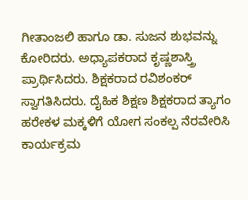ಗೀತಾಂಜಲಿ ಹಾಗೂ ಡಾ. ಸುಜನ ಶುಭವನ್ನು ಕೋರಿದರು. ಅಧ್ಯಾಪಕರಾದ ಕೃಷ್ಣಶಾಸ್ತ್ರಿ ಪ್ರಾರ್ಥಿಸಿದರು. ಶಿಕ್ಷಕರಾದ ರವಿಶಂಕರ್ ಸ್ವಾಗತಿಸಿದರು. ದೈಹಿಕ ಶಿಕ್ಷಣ ಶಿಕ್ಷಕರಾದ ತ್ಯಾಗಂ ಹರೇಕಳ ಮಕ್ಕಳಿಗೆ ಯೋಗ ಸಂಕಲ್ಪ ನೆರವೇರಿಸಿ ಕಾರ್ಯಕ್ರಮ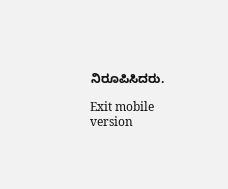ನಿರೂಪಿಸಿದರು.

Exit mobile version